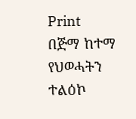Print
በጅማ ከተማ የህወሓትን ተልዕኮ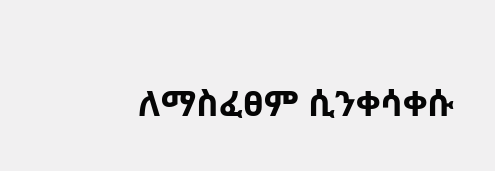ለማስፈፀም ሲንቀሳቀሱ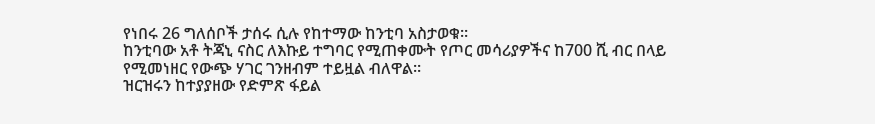የነበሩ 26 ግለሰቦች ታሰሩ ሲሉ የከተማው ከንቲባ አስታወቁ።
ከንቲባው አቶ ትጃኒ ናስር ለእኩይ ተግባር የሚጠቀሙት የጦር መሳሪያዎችና ከ700 ሺ ብር በላይ የሚመነዘር የውጭ ሃገር ገንዘብም ተይዟል ብለዋል።
ዝርዝሩን ከተያያዘው የድምጽ ፋይል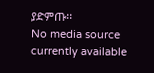ያድምጡ፡፡
No media source currently available